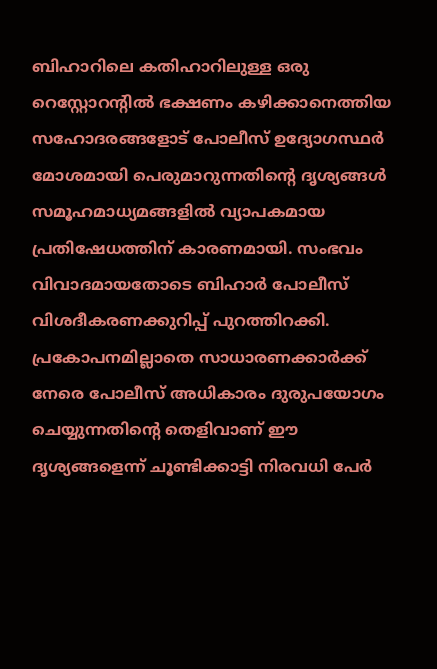ബിഹാറിലെ കതിഹാറിലുള്ള ഒരു റെസ്റ്റോറന്റിൽ ഭക്ഷണം കഴിക്കാനെത്തിയ സഹോദരങ്ങളോട് പോലീസ് ഉദ്യോഗസ്ഥർ മോശമായി പെരുമാറുന്നതിന്റെ ദൃശ്യങ്ങൾ സമൂഹമാധ്യമങ്ങളിൽ വ്യാപകമായ പ്രതിഷേധത്തിന് കാരണമായി. സംഭവം വിവാദമായതോടെ ബിഹാർ പോലീസ് വിശദീകരണക്കുറിപ്പ് പുറത്തിറക്കി.
പ്രകോപനമില്ലാതെ സാധാരണക്കാർക്ക് നേരെ പോലീസ് അധികാരം ദുരുപയോഗം ചെയ്യുന്നതിന്റെ തെളിവാണ് ഈ ദൃശ്യങ്ങളെന്ന് ചൂണ്ടിക്കാട്ടി നിരവധി പേർ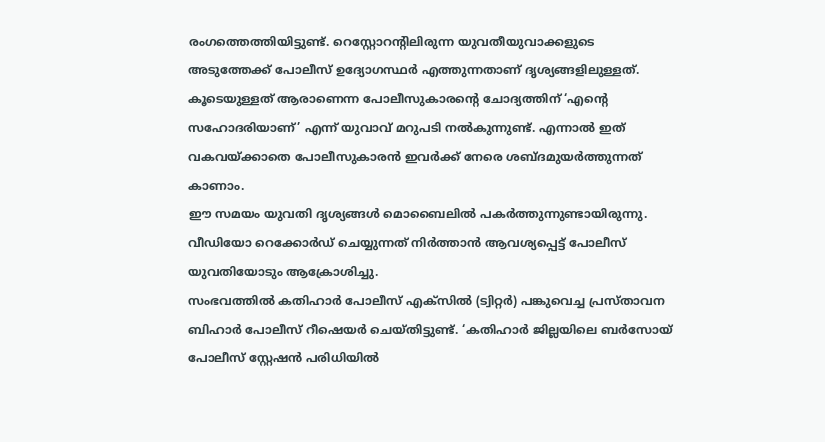രംഗത്തെത്തിയിട്ടുണ്ട്. റെസ്റ്റോറന്റിലിരുന്ന യുവതീയുവാക്കളുടെ അടുത്തേക്ക് പോലീസ് ഉദ്യോഗസ്ഥർ എത്തുന്നതാണ് ദൃശ്യങ്ങളിലുള്ളത്.
കൂടെയുള്ളത് ആരാണെന്ന പോലീസുകാരന്റെ ചോദ്യത്തിന് ‘എന്റെ സഹോദരിയാണ്’ എന്ന് യുവാവ് മറുപടി നൽകുന്നുണ്ട്. എന്നാൽ ഇത് വകവയ്ക്കാതെ പോലീസുകാരൻ ഇവർക്ക് നേരെ ശബ്ദമുയർത്തുന്നത് കാണാം.
ഈ സമയം യുവതി ദൃശ്യങ്ങൾ മൊബൈലിൽ പകർത്തുന്നുണ്ടായിരുന്നു. വീഡിയോ റെക്കോർഡ് ചെയ്യുന്നത് നിർത്താൻ ആവശ്യപ്പെട്ട് പോലീസ് യുവതിയോടും ആക്രോശിച്ചു.
സംഭവത്തിൽ കതിഹാർ പോലീസ് എക്സിൽ (ട്വിറ്റർ) പങ്കുവെച്ച പ്രസ്താവന ബിഹാർ പോലീസ് റീഷെയർ ചെയ്തിട്ടുണ്ട്. ‘കതിഹാർ ജില്ലയിലെ ബർസോയ് പോലീസ് സ്റ്റേഷൻ പരിധിയിൽ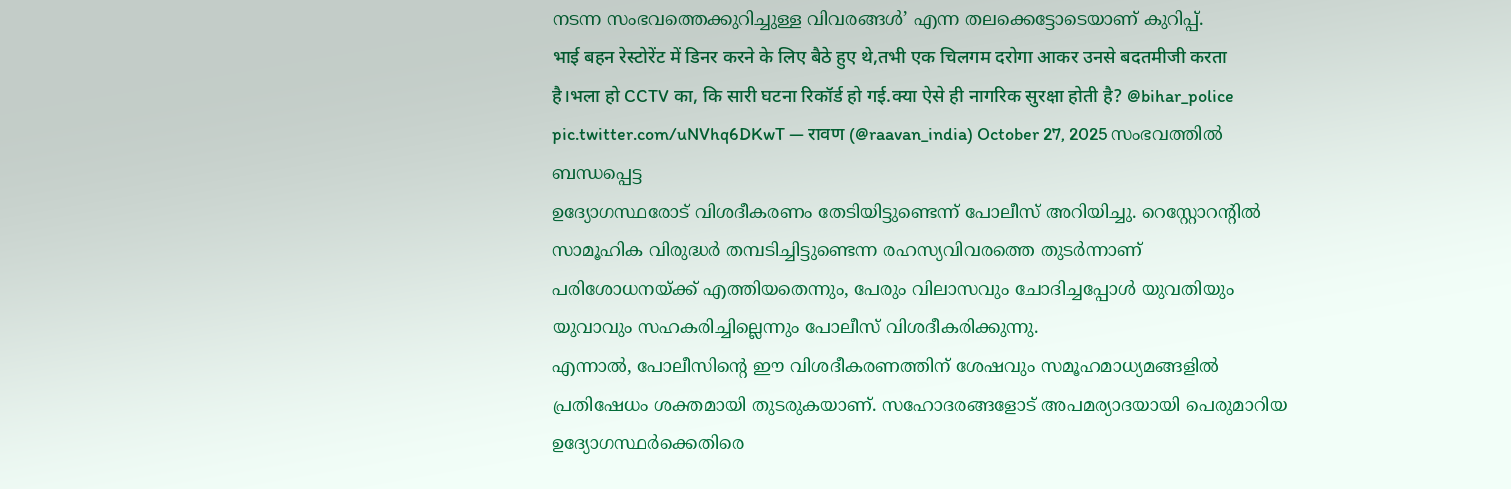നടന്ന സംഭവത്തെക്കുറിച്ചുള്ള വിവരങ്ങൾ’ എന്ന തലക്കെട്ടോടെയാണ് കുറിപ്പ്.
भाई बहन रेस्टोरेंट में डिनर करने के लिए बैठे हुए थे,तभी एक चिलगम दरोगा आकर उनसे बदतमीजी करता है।भला हो CCTV का, कि सारी घटना रिकॉर्ड हो गई.क्या ऐसे ही नागरिक सुरक्षा होती है? @bihar_police pic.twitter.com/uNVhq6DKwT — रावण (@raavan_india) October 27, 2025 സംഭവത്തിൽ ബന്ധപ്പെട്ട
ഉദ്യോഗസ്ഥരോട് വിശദീകരണം തേടിയിട്ടുണ്ടെന്ന് പോലീസ് അറിയിച്ചു. റെസ്റ്റോറന്റിൽ സാമൂഹിക വിരുദ്ധർ തമ്പടിച്ചിട്ടുണ്ടെന്ന രഹസ്യവിവരത്തെ തുടർന്നാണ് പരിശോധനയ്ക്ക് എത്തിയതെന്നും, പേരും വിലാസവും ചോദിച്ചപ്പോൾ യുവതിയും യുവാവും സഹകരിച്ചില്ലെന്നും പോലീസ് വിശദീകരിക്കുന്നു.
എന്നാൽ, പോലീസിന്റെ ഈ വിശദീകരണത്തിന് ശേഷവും സമൂഹമാധ്യമങ്ങളിൽ പ്രതിഷേധം ശക്തമായി തുടരുകയാണ്. സഹോദരങ്ങളോട് അപമര്യാദയായി പെരുമാറിയ ഉദ്യോഗസ്ഥർക്കെതിരെ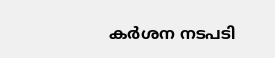കർശന നടപടി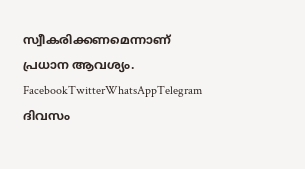സ്വീകരിക്കണമെന്നാണ് പ്രധാന ആവശ്യം.
FacebookTwitterWhatsAppTelegram
ദിവസം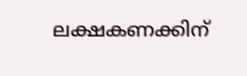ലക്ഷകണക്കിന്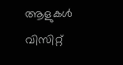ആളുകൾ വിസിറ്റ്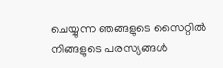ചെയ്യുന്ന ഞങ്ങളുടെ സൈറ്റിൽ നിങ്ങളുടെ പരസ്യങ്ങൾ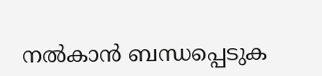നൽകാൻ ബന്ധപ്പെടുക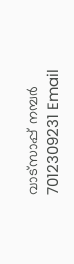വാട്സാപ്പ് നമ്പർ 7012309231 Email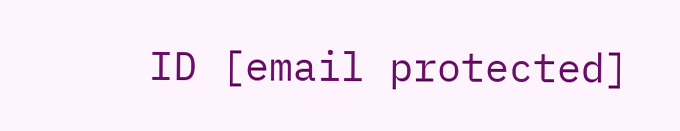ID [email protected]